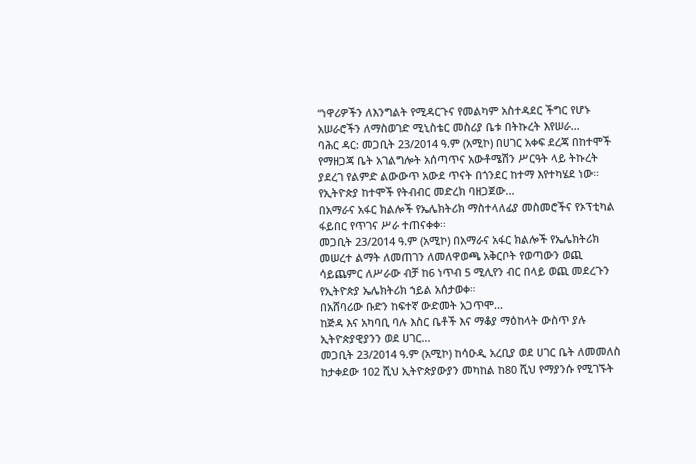“ነዋሪዎችን ለእንግልት የሚዳርጉና የመልካም አስተዳደር ችግር የሆኑ አሠራሮችን ለማስወገድ ሚኒስቴር መስሪያ ቤቱ በትኩረት እየሠራ...
ባሕር ዳር: መጋቢት 23/2014 ዓ.ም (አሚኮ) በሀገር አቀፍ ደረጃ በከተሞች የማዘጋጃ ቤት አገልግሎት አሰጣጥና አውቶሜሽን ሥርዓት ላይ ትኩረት ያደረገ የልምድ ልውውጥ አውደ ጥናት በጎንደር ከተማ እየተካሄደ ነው።
የኢትዮጵያ ከተሞች የትብብር መድረክ ባዘጋጀው...
በአማራና አፋር ክልሎች የኤሌክትሪክ ማስተላለፊያ መስመሮችና የኦፕቲካል ፋይበር የጥገና ሥራ ተጠናቀቀ፡፡
መጋቢት 23/2014 ዓ.ም (አሚኮ) በአማራና አፋር ክልሎች የኤሌክትሪክ መሠረተ ልማት ለመጠገን ለመለዋወጫ አቅርቦት የወጣውን ወጪ ሳይጨምር ለሥራው ብቻ ከ6 ነጥብ 5 ሚሊየን ብር በላይ ወጪ መደረጉን የኢትዮጵያ ኤሌክትሪክ ኀይል አሰታወቀ።
በአሸባሪው ቡድን ከፍተኛ ውድመት አጋጥሞ...
ከጅዳ እና አካባቢ ባሉ እስር ቤቶች እና ማቆያ ማዕከላት ውስጥ ያሉ ኢትዮጵያዊያንን ወደ ሀገር...
መጋቢት 23/2014 ዓ.ም (አሚኮ) ከሳዑዲ አረቢያ ወደ ሀገር ቤት ለመመለስ ከታቀደው 102 ሺህ ኢትዮጵያውያን መካከል ከ80 ሺህ የማያንሱ የሚገኙት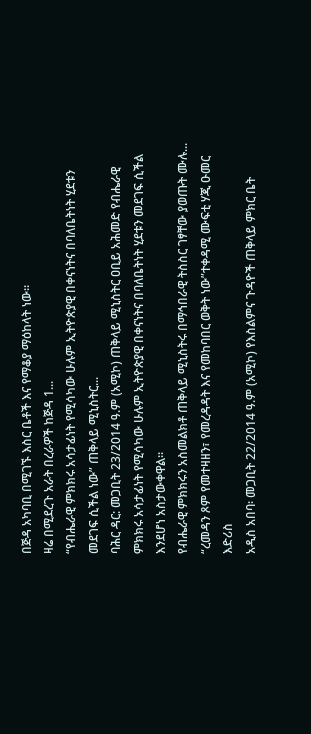በጅዳ አካባቢ በሚገኙ እስር ቤቶች እና የማቆያ ማዕከላት ነው።
ዛሬ በሚደረጉ አራት በረራዎች ከጅዳ 1...
“የብሔራዊ ምክክሩ አሳታፊነት የሚሳካው ሁሉም ኢትዮጵያዊ በቀናነትና በባለቤትነት ሂደቱን መደገፍ ሲችል ነው” ጠቅላይ ሚኒስትር...
ባሕር ዳር: መጋቢት 23/2014 ዓ.ም (አሚኮ) ጠቅላይ ሚኒስትር ዐቢይ አሕመድ የብሔራዊ ምክክሩ አሳታፊነት የሚሳካው ሁሉም ኢትዮጵያዊ በቀናነትና በባለቤትነት ሂደቱን መደገፍ ሲችል እንደሆነ አስታውቀዋል።
የብሔራዊ ምክክሩን አስመልክቶ ጠቅላይ ሚኒስትሩ በማኅበራዊ ትስስር ገፃቸው ያወጡት ሙሉ...
“ረመዳን ጾም የመተዛዘን፣ የመረዳዳት እና የመከባበር ወቅት ነው”ተቀዳሚ ሙፍቲ ሃጂ ዑመር እድሪስ
አዲስ አበባ፡ መጋቢት 22/2014 ዓ.ም (አሚኮ) የእስልምና ጉዳዮች ጠቅላይ ምክር ቤት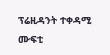ፕሬዚዳንት ተቀዳሚ ሙፍቲ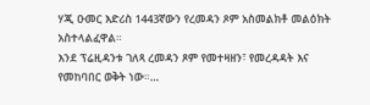ሃጂ ዑመር እድሪስ 1443ኛውን የረመዳን ጾም አስመልክቶ መልዕክት አስተላልፈዋል።
እንደ ፕሬዚዳንቱ ገለጻ ረመዳን ጾም የመተዛዘን፣ የመረዳዳት እና የመከባበር ወቅት ነው።...